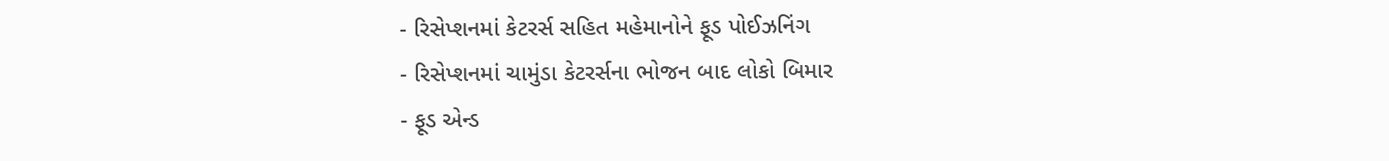- રિસેપ્શનમાં કેટરર્સ સહિત મહેમાનોને ફૂડ પોઈઝનિંગ
- રિસેપ્શનમાં ચામુંડા કેટરર્સના ભોજન બાદ લોકો બિમાર
- ફૂડ એન્ડ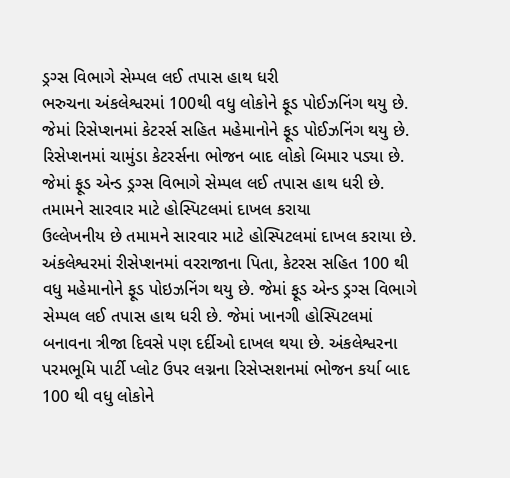ડ્રગ્સ વિભાગે સેમ્પલ લઈ તપાસ હાથ ધરી
ભરુચના અંકલેશ્વરમાં 100થી વધુ લોકોને ફૂડ પોઈઝનિંગ થયુ છે. જેમાં રિસેપ્શનમાં કેટરર્સ સહિત મહેમાનોને ફૂડ પોઈઝનિંગ થયુ છે. રિસેપ્શનમાં ચામુંડા કેટરર્સના ભોજન બાદ લોકો બિમાર પડ્યા છે. જેમાં ફૂડ એન્ડ ડ્રગ્સ વિભાગે સેમ્પલ લઈ તપાસ હાથ ધરી છે.
તમામને સારવાર માટે હોસ્પિટલમાં દાખલ કરાયા
ઉલ્લેખનીય છે તમામને સારવાર માટે હોસ્પિટલમાં દાખલ કરાયા છે. અંકલેશ્વરમાં રીસેપ્શનમાં વરરાજાના પિતા, કેટરસ સહિત 100 થી વધુ મહેમાનોને ફૂડ પોઇઝનિંગ થયુ છે. જેમાં ફૂડ એન્ડ ડ્રગ્સ વિભાગે સેમ્પલ લઈ તપાસ હાથ ધરી છે. જેમાં ખાનગી હોસ્પિટલમાં બનાવના ત્રીજા દિવસે પણ દર્દીઓ દાખલ થયા છે. અંકલેશ્વરના પરમભૂમિ પાર્ટી પ્લોટ ઉપર લગ્નના રિસેપ્સશનમાં ભોજન કર્યા બાદ 100 થી વધુ લોકોને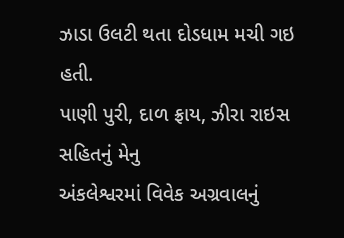ઝાડા ઉલટી થતા દોડધામ મચી ગઇ હતી.
પાણી પુરી, દાળ ફ્રાય, ઝીરા રાઇસ સહિતનું મેનુ
અંકલેશ્વરમાં વિવેક અગ્રવાલનું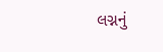લગ્નનું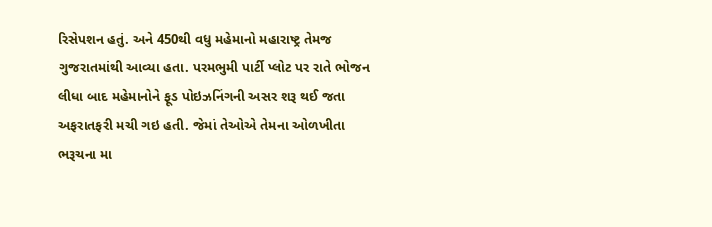રિસેપશન હતું. અને 450થી વધુ મહેમાનો મહારાષ્ટ્ર તેમજ ગુજરાતમાંથી આવ્યા હતા. પરમભુમી પાર્ટી પ્લોટ પર રાતે ભોજન લીધા બાદ મહેમાનોને ફૂડ પોઇઝનિંગની અસર શરૂ થઈ જતા અફરાતફરી મચી ગઇ હતી. જેમાં તેઓએ તેમના ઓળખીતા ભરૂચના મા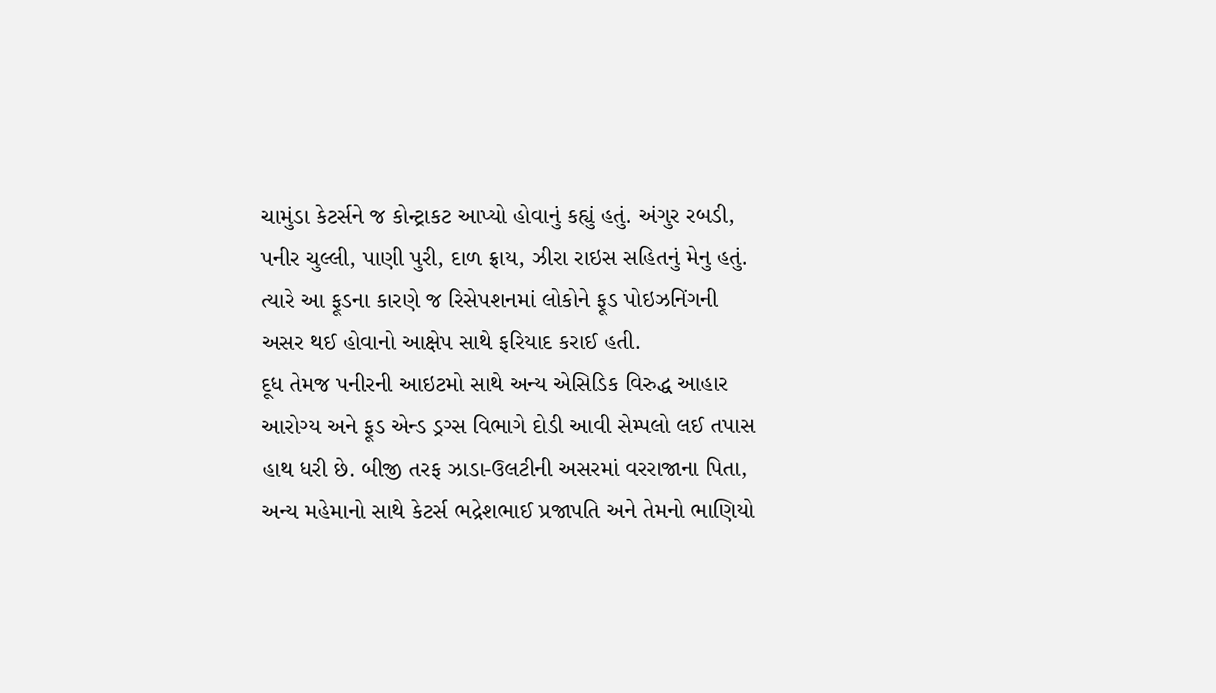ચામુંડા કેટર્સને જ કોન્ટ્રાકટ આપ્યો હોવાનું કહ્યું હતું. અંગુર રબડી, પનીર ચુલ્લી, પાણી પુરી, દાળ ફ્રાય, ઝીરા રાઇસ સહિતનું મેનુ હતું. ત્યારે આ ફૂડના કારણે જ રિસેપશનમાં લોકોને ફૂડ પોઇઝનિંગની અસર થઈ હોવાનો આક્ષેપ સાથે ફરિયાદ કરાઈ હતી.
દૂધ તેમજ પનીરની આઇટમો સાથે અન્ય એસિડિક વિરુદ્ધ આહાર
આરોગ્ય અને ફૂડ એન્ડ ડ્રગ્સ વિભાગે દોડી આવી સેમ્પલો લઈ તપાસ હાથ ધરી છે. બીજી તરફ ઝાડા-ઉલટીની અસરમાં વરરાજાના પિતા, અન્ય મહેમાનો સાથે કેટર્સ ભદ્રેશભાઈ પ્રજાપતિ અને તેમનો ભાણિયો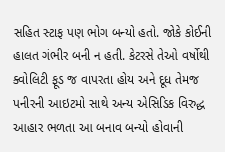સહિત સ્ટાફ પણ ભોગ બન્યો હતો. જોકે કોઈની હાલત ગંભીર બની ન હતી. કેટરસે તેઓ વર્ષોથી ક્વોલિટી ફૂડ જ વાપરતા હોય અને દૂધ તેમજ પનીરની આઇટમો સાથે અન્ય એસિડિક વિરુદ્ધ આહાર ભળતા આ બનાવ બન્યો હોવાની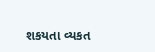શકયતા વ્યકત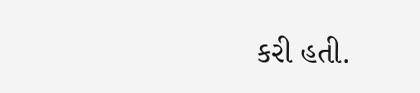કરી હતી.